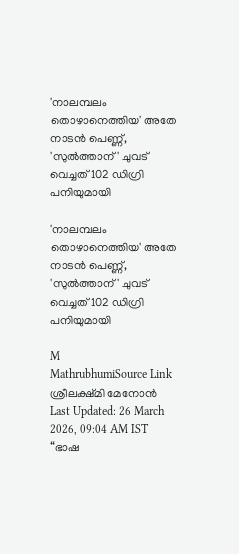'നാലമ്പലം തൊഴാനെത്തിയ' അതേ നാടൻ പെണ്ണ്, 'സുൽത്താന്' ചുവട് വെച്ചത് 102 ഡിഗ്രി പനിയുമായി

'നാലമ്പലം തൊഴാനെത്തിയ' അതേ നാടൻ പെണ്ണ്, 'സുൽത്താന്' ചുവട് വെച്ചത് 102 ഡിഗ്രി പനിയുമായി

M
MathrubhumiSource Link
ശ്രീലക്ഷ്മി മേനോൻ Last Updated: 26 March 2026, 09:04 AM IST “ഭാഷ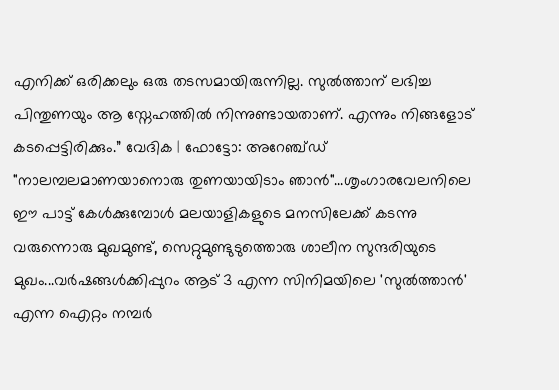എനിക്ക് ഒരിക്കലും ഒരു തടസമായിരുന്നില്ല. സുൽത്താന് ലഭിച്ച പിന്തുണയും ആ സ്നേഹത്തിൽ നിന്നുണ്ടായതാണ്. എന്നും നിങ്ങളോട് കടപ്പെട്ടിരിക്കും.” വേദിക | ഫോട്ടോ: അറേഞ്ച്ഡ് "നാലമ്പലമാണയാനൊരു തുണയായിടാം ഞാൻ"...ശൃംഗാരവേലനിലെ ഈ പാട്ട് കേൾക്കുമ്പോൾ മലയാളികളുടെ മനസിലേക്ക് കടന്നു വരുന്നൊരു മുഖമുണ്ട്, സെറ്റുമുണ്ടുടുത്തൊരു ശാലീന സുന്ദരിയുടെ മുഖം...വർഷങ്ങൾക്കിപ്പുറം ആട് 3 എന്ന സിനിമയിലെ 'സുൽത്താൻ' എന്ന ഐറ്റം നമ്പർ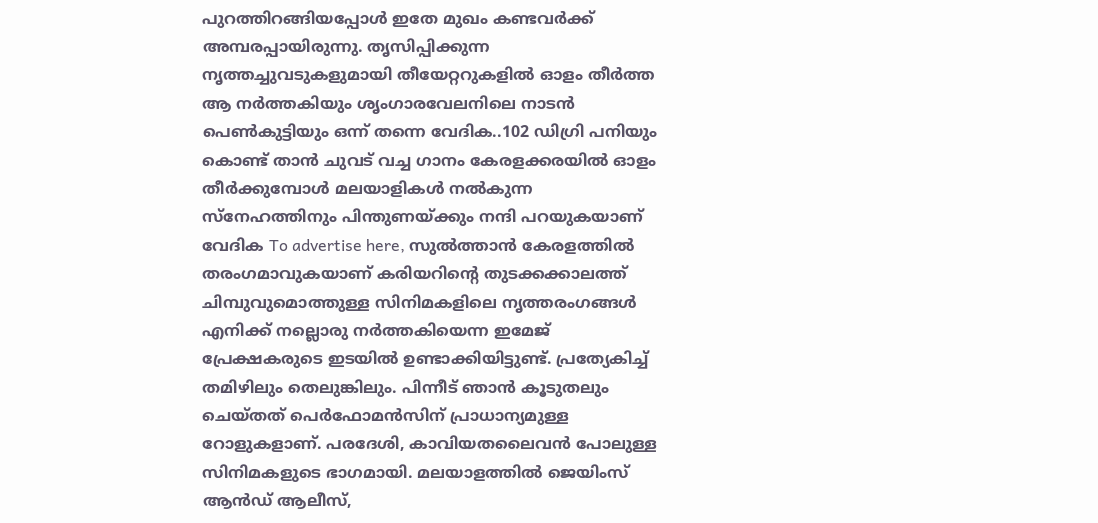പുറത്തിറങ്ങിയപ്പോൾ ഇതേ മുഖം കണ്ടവർക്ക് അമ്പരപ്പായിരുന്നു. തൃസിപ്പിക്കുന്ന നൃത്തച്ചുവടുകളുമായി തീയേറ്ററുകളിൽ ഓളം തീർത്ത ആ നർത്തകിയും ശൃംഗാരവേലനിലെ നാടൻ പെൺകുട്ടിയും ഒന്ന് തന്നെ വേദിക..102 ഡിഗ്രി പനിയും കൊണ്ട് താൻ ചുവട് വച്ച ഗാനം കേരളക്കരയിൽ ഓളം തീർക്കുമ്പോൾ മലയാളികൾ നൽകുന്ന സ്നേഹത്തിനും പിന്തുണയ്ക്കും നന്ദി പറയുകയാണ് വേദിക To advertise here, സുൽത്താൻ കേരളത്തിൽ തരംഗമാവുകയാണ് കരിയറിന്റെ തുടക്കക്കാലത്ത് ചിമ്പുവുമൊത്തുള്ള സിനിമകളിലെ നൃത്തരംഗങ്ങൾ എനിക്ക് നല്ലൊരു നർത്തകിയെന്ന ഇമേജ് പ്രേക്ഷകരുടെ ഇടയിൽ ഉണ്ടാക്കിയിട്ടുണ്ട്. പ്രത്യേകിച്ച് തമിഴിലും തെലുങ്കിലും. പിന്നീട് ഞാൻ കൂടുതലും ചെയ്തത് പെർഫോമൻസിന് പ്രാധാന്യമുള്ള റോളുകളാണ്. പരദേശി, കാവിയതലൈവൻ പോലുള്ള സിനിമകളുടെ ഭാഗമായി. മലയാളത്തിൽ ജെയിംസ് ആൻഡ് ആലീസ്,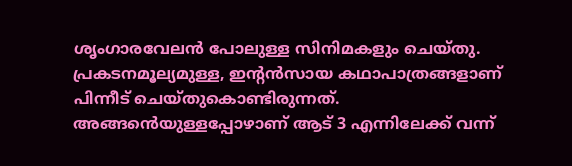ശൃംഗാരവേലൻ പോലുള്ള സിനിമകളും ചെയ്തു. പ്രകടനമൂല്യമുള്ള, ഇന്റൻസായ കഥാപാത്രങ്ങളാണ് പിന്നീട് ചെയ്തുകൊണ്ടിരുന്നത്. അങ്ങൻെയുള്ളപ്പോഴാണ് ആട് 3 എന്നിലേക്ക് വന്ന്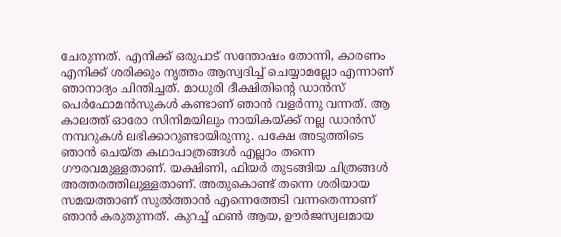ചേരുന്നത്. എനിക്ക് ഒരുപാട് സന്തോഷം തോന്നി, കാരണം എനിക്ക് ശരിക്കും നൃത്തം ആസ്വദിച്ച് ചെയ്യാമല്ലോ എന്നാണ് ഞാനാദ്യം ചിന്തിച്ചത്. മാധുരി ദീക്ഷിതിന്റെ ഡാൻസ് പെർഫോമൻസുകൾ കണ്ടാണ് ഞാൻ വളർന്നു വന്നത്. ആ കാലത്ത് ഓരോ സിനിമയിലും നായികയ്ക്ക് നല്ല ഡാൻസ് നമ്പറുകൾ ലഭിക്കാറുണ്ടായിരുന്നു. പക്ഷേ അടുത്തിടെ ഞാൻ ചെയ്ത കഥാപാത്രങ്ങൾ എല്ലാം തന്നെ ഗൗരവമുള്ളതാണ്. യക്ഷിണി, ഫിയർ തുടങ്ങിയ ചിത്രങ്ങൾ അത്തരത്തിലുള്ളതാണ്. അതുകൊണ്ട് തന്നെ ശരിയായ സമയത്താണ് സുൽത്താൻ എന്നെത്തേടി വന്നതെന്നാണ് ഞാൻ കരുതുന്നത്. കുറച്ച് ഫൺ ആയ, ഊർജസ്വലമായ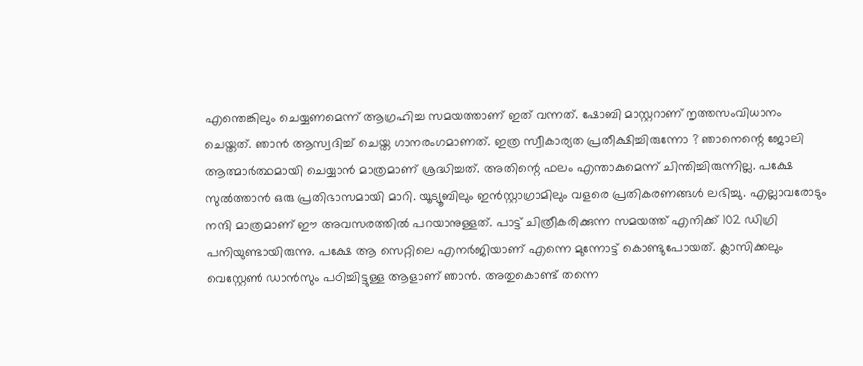എന്തെങ്കിലും ചെയ്യണമെന്ന് ആഗ്രഹിച്ച സമയത്താണ് ഇത് വന്നത്. ഷോബി മാസ്റ്ററാണ് നൃത്തസംവിധാനം ചെയ്തത്. ഞാൻ ആസ്വദിച്ച് ചെയ്ത ഗാനരംഗമാണത്. ഇത്ര സ്വീകാര്യത പ്രതീക്ഷിച്ചിരുന്നോ ? ഞാനെന്റെ ജോലി ആത്മാർത്ഥമായി ചെയ്യാൻ മാത്രമാണ് ശ്രദ്ധിച്ചത്. അതിന്റെ ഫലം എന്താകുമെന്ന് ചിന്തിച്ചിരുന്നില്ല. പക്ഷേ സുൽത്താൻ ഒരു പ്രതിഭാസമായി മാറി. യൂട്യൂബിലും ഇൻസ്റ്റാഗ്രാമിലും വളരെ പ്രതികരണങ്ങൾ ലഭിച്ചു. എല്ലാവരോടും നന്ദി മാത്രമാണ് ഈ അവസരത്തിൽ പറയാനുള്ളത്. പാട്ട് ചിത്രീകരിക്കുന്ന സമയത്ത് എനിക്ക് 102 ഡിഗ്രി പനിയുണ്ടായിരുന്നു. പക്ഷേ ആ സെറ്റിലെ എനർജിയാണ് എന്നെ മുന്നോട്ട് കൊണ്ടുപോയത്. ക്ലാസിക്കലും വെസ്റ്റേൺ ഡാൻസും പഠിച്ചിട്ടുള്ള ആളാണ് ഞാൻ. അതുകൊണ്ട് തന്നെ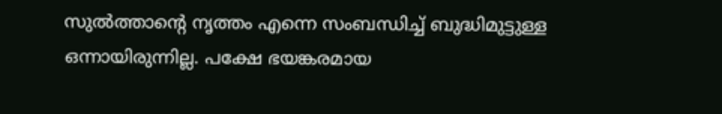സുൽത്താന്റെ നൃത്തം എന്നെ സംബന്ധിച്ച് ബുദ്ധിമുട്ടുള്ള ഒന്നായിരുന്നില്ല. പക്ഷേ ഭയങ്കരമായ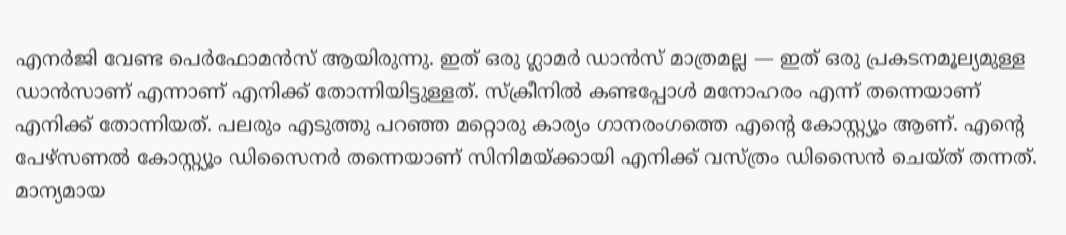എനർജി വേണ്ട പെർഫോമൻസ് ആയിരുന്നു. ഇത് ഒരു ഗ്ലാമർ ഡാൻസ് മാത്രമല്ല — ഇത് ഒരു പ്രകടനമൂല്യമുള്ള ഡാൻസാണ് എന്നാണ് എനിക്ക് തോന്നിയിട്ടുള്ളത്. സ്ക്രീനിൽ കണ്ടപ്പോൾ മനോഹരം എന്ന് തന്നെയാണ് എനിക്ക് തോന്നിയത്. പലരും എടുത്തു പറഞ്ഞ മറ്റൊരു കാര്യം ഗാനരംഗത്തെ എന്റെ കോസ്റ്റ്യൂം ആണ്. എന്റെ പേഴ്സണൽ കോസ്റ്റ്യൂം ഡിസൈനർ തന്നെയാണ് സിനിമയ്ക്കായി എനിക്ക് വസ്ത്രം ഡിസൈൻ ചെയ്ത് തന്നത്. മാന്യമായ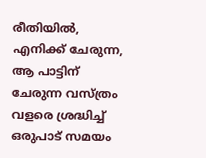രീതിയിൽ, എനിക്ക് ചേരുന്ന, ആ പാട്ടിന് ചേരുന്ന വസ്ത്രം വളരെ ശ്രദ്ധിച്ച് ഒരുപാട് സമയം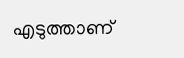എടുത്താണ്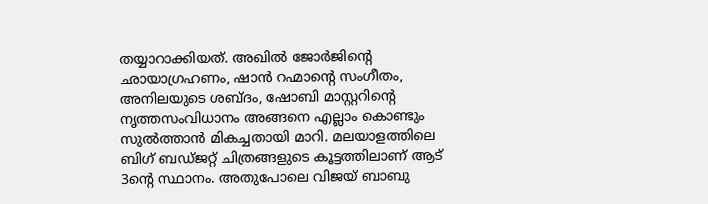തയ്യാറാക്കിയത്. അഖിൽ ജോർജിന്റെ ഛായാഗ്രഹണം, ഷാൻ റഹ്മാന്റെ സംഗീതം, അനിലയുടെ ശബ്ദം, ഷോബി മാസ്റ്ററിന്റെ നൃത്തസംവിധാനം അങ്ങനെ എല്ലാം കൊണ്ടും സുൽത്താൻ മികച്ചതായി മാറി. മലയാളത്തിലെ ബിഗ് ബഡ്ജറ്റ് ചിത്രങ്ങളുടെ കൂട്ടത്തിലാണ് ആട് 3ന്റെ സ്ഥാനം. അതുപോലെ വിജയ് ബാബു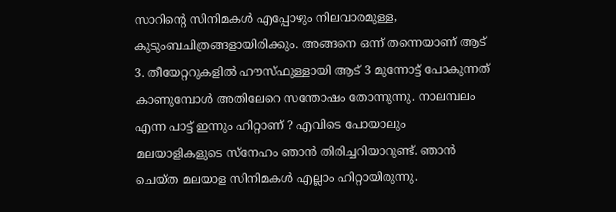സാറിന്റെ സിനിമകൾ എപ്പോഴും നിലവാരമുള്ള, കുടുംബചിത്രങ്ങളായിരിക്കും. അങ്ങനെ ഒന്ന് തന്നെയാണ് ആട് 3. തീയേറ്ററുകളിൽ ഹൗസ്ഫുള്ളായി ആട് 3 മുന്നോട്ട് പോകുന്നത് കാണുമ്പോൾ അതിലേറെ സന്തോഷം തോന്നുന്നു. നാലമ്പലം എന്ന പാട്ട് ഇന്നും ഹിറ്റാണ് ? എവിടെ പോയാലും മലയാളികളുടെ സ്നേഹം ഞാൻ തിരിച്ചറിയാറുണ്ട്. ഞാൻ ചെയ്ത മലയാള സിനിമകൾ എല്ലാം ഹിറ്റായിരുന്നു.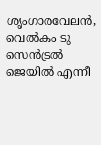ശൃംഗാരവേലൻ, വെൽകം ടു സെൻട്രൽ ജെയിൽ എന്നീ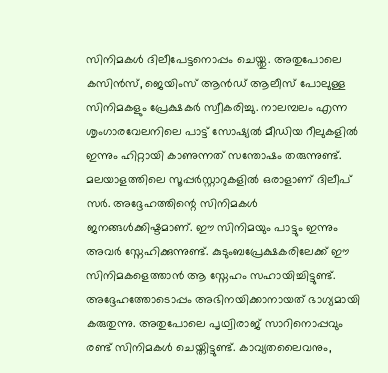സിനിമകൾ ദിലീപേട്ടനൊപ്പം ചെയ്തു. അതുപോലെ കസിൻസ്, ജെയിംസ് ആൻഡ് ആലീസ് പോലുള്ള സിനിമകളും പ്രേക്ഷകർ സ്വീകരിച്ചു. നാലമ്പലം എന്ന ശൃംഗാരവേലനിലെ പാട്ട് സോഷ്യൽ മീഡിയ റീലുകളിൽ ഇന്നും ഹിറ്റായി കാണുന്നത് സന്തോഷം തരുന്നുണ്ട്. മലയാളത്തിലെ സൂപ്പർസ്റ്റാറുകളിൽ ഒരാളാണ് ദിലീപ് സർ. അദ്ദേഹത്തിന്റെ സിനിമകൾ ജനങ്ങൾക്കിഷ്ടമാണ്. ഈ സിനിമയും പാട്ടും ഇന്നും അവർ സ്നേഹിക്കുന്നുണ്ട്. കുടുംബപ്രേക്ഷകരിലേക്ക് ഈ സിനിമകളെത്താൻ ആ സ്നേഹം സഹായിച്ചിട്ടുണ്ട്. അദ്ദേഹത്തോടൊപ്പം അഭിനയിക്കാനായത് ഭാഗ്യമായി കരുതുന്നു. അതുപോലെ പൃഥ്വിരാജ് സാറിനൊപ്പവും രണ്ട് സിനിമകൾ ചെയ്തിട്ടുണ്ട്. കാവ്യതലൈവനും,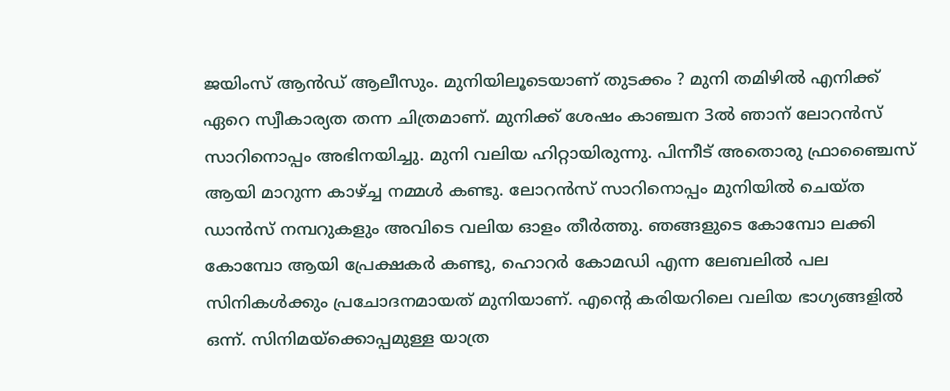ജയിംസ് ആൻഡ് ആലീസും. മുനിയിലൂടെയാണ് തുടക്കം ? മുനി തമിഴിൽ എനിക്ക് ഏറെ സ്വീകാര്യത തന്ന ചിത്രമാണ്. മുനിക്ക് ശേഷം കാഞ്ചന 3ൽ ഞാന്‌‍ ലോറൻസ് സാറിനൊപ്പം അഭിനയിച്ചു. മുനി വലിയ ഹിറ്റായിരുന്നു. പിന്നീട് അതൊരു ഫ്രാഞ്ചൈസ് ആയി മാറുന്ന കാഴ്ച്ച നമ്മൾ കണ്ടു. ലോറൻസ് സാറിനൊപ്പം മുനിയിൽ ചെയ്ത ഡാൻസ് നമ്പറുകളും അവിടെ വലിയ ഓളം തീർത്തു. ഞങ്ങളുടെ കോമ്പോ ലക്കി കോമ്പോ ആയി പ്രേക്ഷകർ കണ്ടു, ഹൊറർ കോമഡി എന്ന ലേബലിൽ പല സിനികൾക്കും പ്രചോദനമായത് മുനിയാണ്. എന്റെ കരിയറിലെ വലിയ ഭാഗ്യങ്ങളിൽ ഒന്ന്. സിനിമയ്ക്കൊപ്പമുള്ള യാത്ര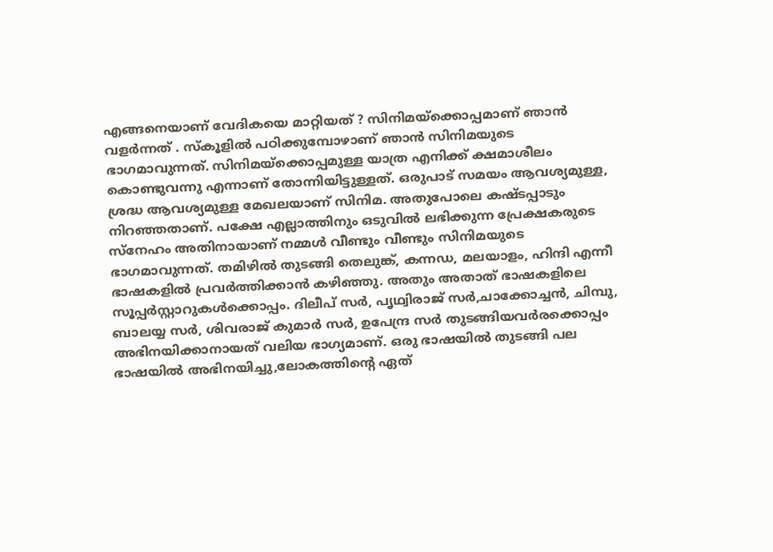എങ്ങനെയാണ് വേദികയെ മാറ്റിയത് ? സിനിമയ്ക്കൊപ്പമാണ് ഞാൻ വളർന്നത് . സ്കൂളിൽ പഠിക്കുമ്പോഴാണ് ഞാൻ സിനിമയുടെ ഭാഗമാവുന്നത്. സിനിമയ്ക്കൊപ്പമുള്ള യാത്ര എനിക്ക് ക്ഷമാശീലം കൊണ്ടുവന്നു എന്നാണ് തോന്നിയിട്ടുള്ളത്. ഒരുപാട് സമയം ആവശ്യമുള്ള, ശ്രദ്ധ ആവശ്യമുള്ള മേഖലയാണ് സിനിമ. അതുപോലെ കഷ്ടപ്പാടും നിറഞ്ഞതാണ്. പക്ഷേ എല്ലാത്തിനും ഒടുവിൽ ലഭിക്കുന്ന പ്രേക്ഷകരുടെ സ്നേഹം അതിനായാണ് നമ്മൾ വീണ്ടും വീണ്ടും സിനിമയുടെ ഭാഗമാവുന്നത്. തമിഴിൽ തുടങ്ങി തെലുങ്ക്, കന്നഡ, മലയാളം, ഹിന്ദി എന്നീ ഭാഷകളിൽ പ്രവർത്തിക്കാൻ കഴിഞ്ഞു. അതും അതാത് ഭാഷകളിലെ സൂപ്പർസ്റ്റാറുകൾക്കൊപ്പം. ദിലീപ് സർ, പൃഥ്വിരാജ് സർ,ചാക്കോച്ചൻ, ചിമ്പു, ബാലയ്യ സർ, ശിവരാജ് കുമാർ സർ, ഉപേന്ദ്ര സർ തുടങ്ങിയവർരക്കൊപ്പം അഭിനയിക്കാനായത് വലിയ ഭാഗ്യമാണ്. ഒരു ഭാഷയിൽ തുടങ്ങി പല ഭാഷയിൽ അഭിനയിച്ചു,ലോകത്തിന്റെ ഏത്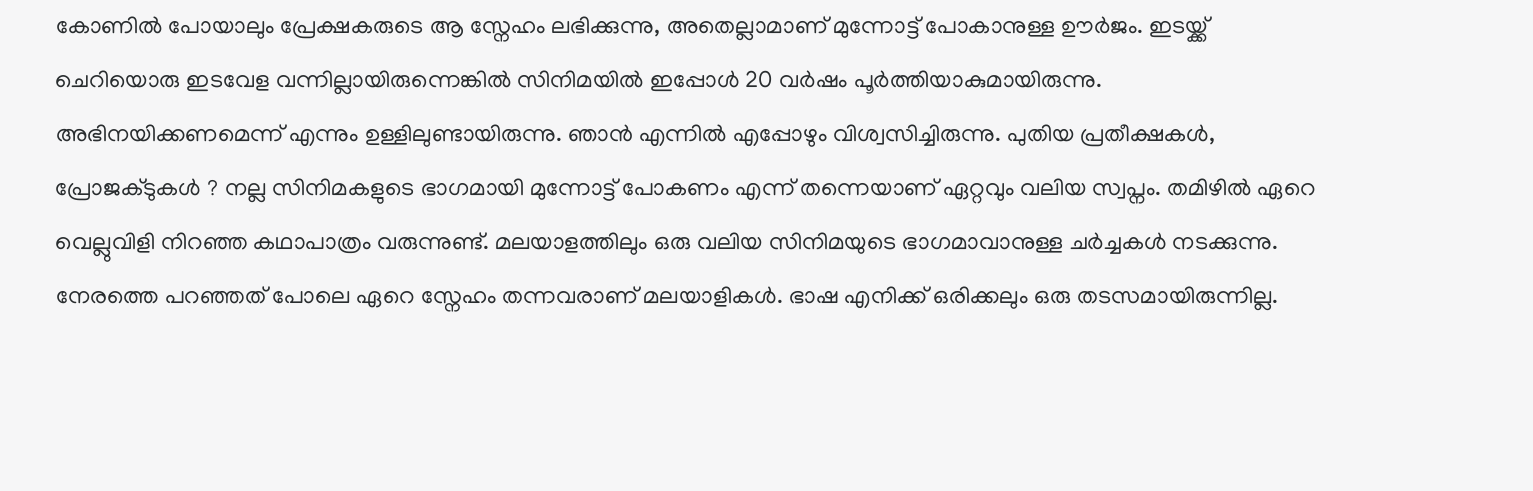കോണിൽ പോയാലും പ്രേക്ഷകരുടെ ആ സ്നേഹം ലഭിക്കുന്നു, അതെല്ലാമാണ് മുന്നോട്ട് പോകാനുള്ള ഊർജം. ഇടയ്ക്ക് ചെറിയൊരു ഇടവേള വന്നില്ലായിരുന്നെങ്കിൽ സിനിമയിൽ ഇപ്പോൾ 20 വർഷം പൂർത്തിയാകുമായിരുന്നു. അഭിനയിക്കണമെന്ന് എന്നും ഉള്ളിലുണ്ടായിരുന്നു. ഞാൻ എന്നിൽ എപ്പോഴും വിശ്വസിച്ചിരുന്നു. പുതിയ പ്രതീക്ഷകൾ, പ്രോജക്ടുകൾ ? നല്ല സിനിമകളുടെ ഭാഗമായി മുന്നോട്ട് പോകണം എന്ന് തന്നെയാണ് ഏറ്റവും വലിയ സ്വപ്നം. തമിഴിൽ ഏറെ വെല്ലുവിളി നിറഞ്ഞ കഥാപാത്രം വരുന്നുണ്ട്. മലയാളത്തിലും ഒരു വലിയ സിനിമയുടെ ഭാഗമാവാനുള്ള ചർച്ചകൾ നടക്കുന്നു. നേരത്തെ പറഞ്ഞത് പോലെ ഏറെ സ്നേഹം തന്നവരാണ് മലയാളികൾ. ഭാഷ എനിക്ക് ഒരിക്കലും ഒരു തടസമായിരുന്നില്ല.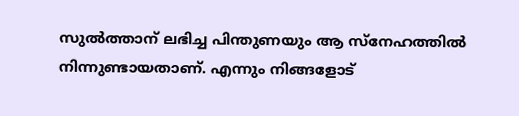സുൽത്താന് ലഭിച്ച പിന്തുണയും ആ സ്നേഹത്തിൽ നിന്നുണ്ടായതാണ്. എന്നും നിങ്ങളോട്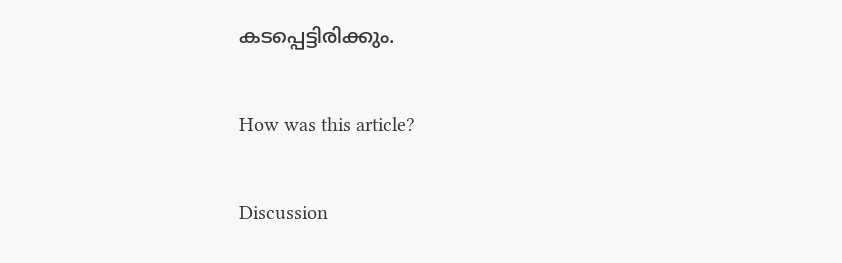കടപ്പെട്ടിരിക്കും.

How was this article?

Discussion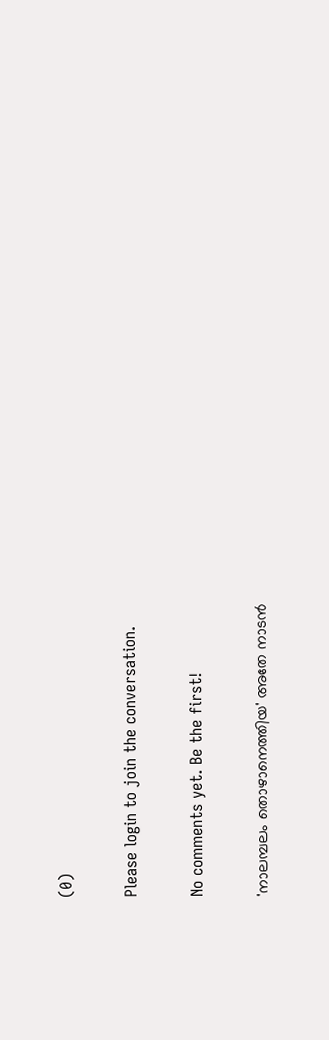(0)

Please login to join the conversation.

No comments yet. Be the first!

'നാലമ്പലം തൊഴാനെത്തിയ' അതേ നാടൻ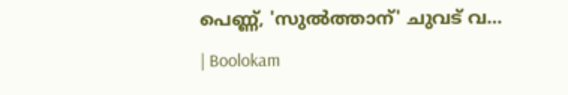പെണ്ണ്, 'സുൽത്താന്' ചുവട് വ… | Boolokam